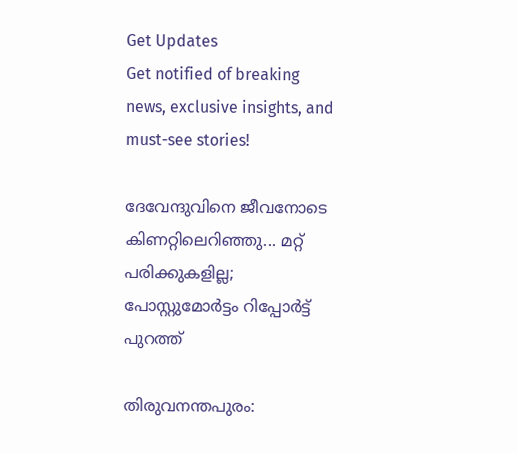Get Updates
Get notified of breaking news, exclusive insights, and must-see stories!

ദേവേന്ദുവിനെ ജീവനോടെ കിണറ്റിലെറിഞ്ഞു... മറ്റ് പരിക്കുകളില്ല; പോസ്റ്റുമോര്‍ട്ടം റിപ്പോര്‍ട്ട് പുറത്ത്

തിരുവനന്തപുരം: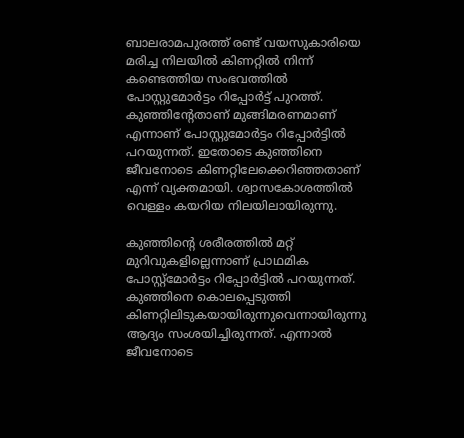ബാലരാമപുരത്ത് രണ്ട് വയസുകാരിയെ മരിച്ച നിലയില്‍ കിണറ്റില്‍ നിന്ന് കണ്ടെത്തിയ സംഭവത്തില്‍ പോസ്റ്റുമോര്‍ട്ടം റിപ്പോര്‍ട്ട് പുറത്ത്. കുഞ്ഞിന്റേതാണ് മുങ്ങിമരണമാണ് എന്നാണ് പോസ്റ്റുമോര്‍ട്ടം റിപ്പോര്‍ട്ടില്‍ പറയുന്നത്. ഇതോടെ കുഞ്ഞിനെ ജീവനോടെ കിണറ്റിലേക്കെറിഞ്ഞതാണ് എന്ന് വ്യക്തമായി. ശ്വാസകോശത്തില്‍ വെള്ളം കയറിയ നിലയിലായിരുന്നു.

കുഞ്ഞിന്റെ ശരീരത്തില്‍ മറ്റ് മുറിവുകളില്ലെന്നാണ് പ്രാഥമിക പോസ്റ്റ്മോര്‍ട്ടം റിപ്പോര്‍ട്ടില്‍ പറയുന്നത്. കുഞ്ഞിനെ കൊലപ്പെടുത്തി കിണറ്റിലിടുകയായിരുന്നുവെന്നായിരുന്നു ആദ്യം സംശയിച്ചിരുന്നത്. എന്നാല്‍ ജീവനോടെ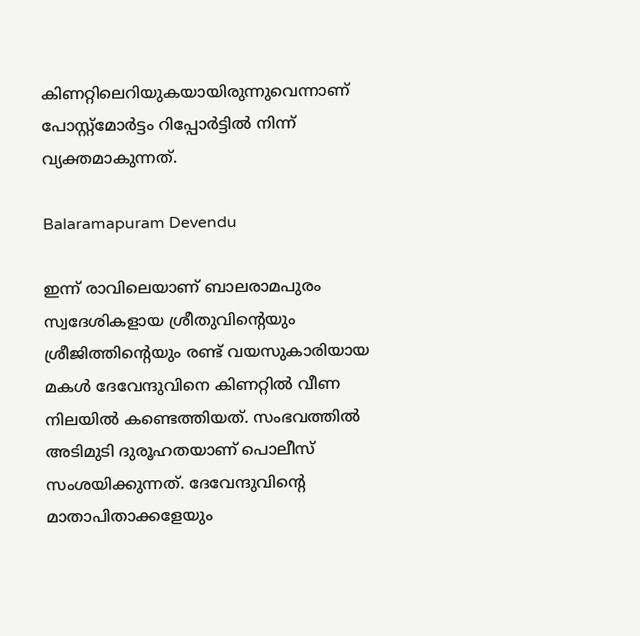കിണറ്റിലെറിയുകയായിരുന്നുവെന്നാണ് പോസ്റ്റ്‌മോര്‍ട്ടം റിപ്പോര്‍ട്ടില്‍ നിന്ന് വ്യക്തമാകുന്നത്.

Balaramapuram Devendu

ഇന്ന് രാവിലെയാണ് ബാലരാമപുരം സ്വദേശികളായ ശ്രീതുവിന്റെയും ശ്രീജിത്തിന്റെയും രണ്ട് വയസുകാരിയായ മകള്‍ ദേവേന്ദുവിനെ കിണറ്റില്‍ വീണ നിലയില്‍ കണ്ടെത്തിയത്. സംഭവത്തില്‍ അടിമുടി ദുരൂഹതയാണ് പൊലീസ് സംശയിക്കുന്നത്. ദേവേന്ദുവിന്റെ മാതാപിതാക്കളേയും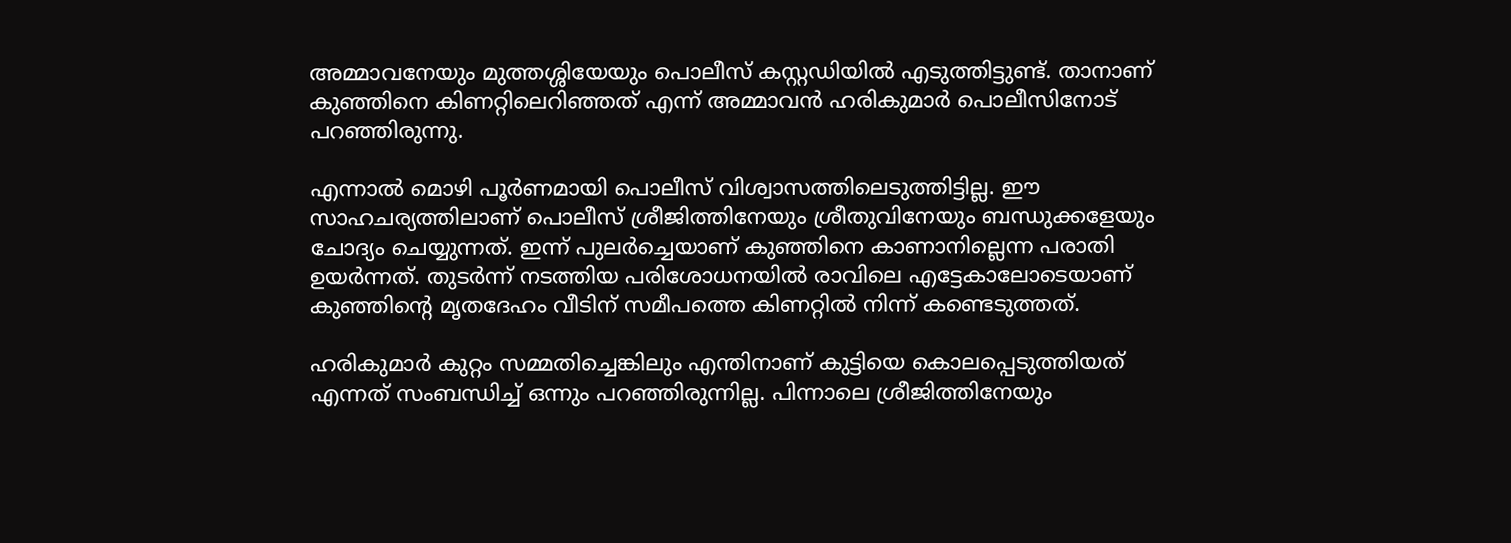അമ്മാവനേയും മുത്തശ്ശിയേയും പൊലീസ് കസ്റ്റഡിയില്‍ എടുത്തിട്ടുണ്ട്. താനാണ് കുഞ്ഞിനെ കിണറ്റിലെറിഞ്ഞത് എന്ന് അമ്മാവന്‍ ഹരികുമാര്‍ പൊലീസിനോട് പറഞ്ഞിരുന്നു.

എന്നാല്‍ മൊഴി പൂര്‍ണമായി പൊലീസ് വിശ്വാസത്തിലെടുത്തിട്ടില്ല. ഈ സാഹചര്യത്തിലാണ് പൊലീസ് ശ്രീജിത്തിനേയും ശ്രീതുവിനേയും ബന്ധുക്കളേയും ചോദ്യം ചെയ്യുന്നത്. ഇന്ന് പുലര്‍ച്ചെയാണ് കുഞ്ഞിനെ കാണാനില്ലെന്ന പരാതി ഉയര്‍ന്നത്. തുടര്‍ന്ന് നടത്തിയ പരിശോധനയില്‍ രാവിലെ എട്ടേകാലോടെയാണ് കുഞ്ഞിന്റെ മൃതദേഹം വീടിന് സമീപത്തെ കിണറ്റില്‍ നിന്ന് കണ്ടെടുത്തത്.

ഹരികുമാര്‍ കുറ്റം സമ്മതിച്ചെങ്കിലും എന്തിനാണ് കുട്ടിയെ കൊലപ്പെടുത്തിയത് എന്നത് സംബന്ധിച്ച് ഒന്നും പറഞ്ഞിരുന്നില്ല. പിന്നാലെ ശ്രീജിത്തിനേയും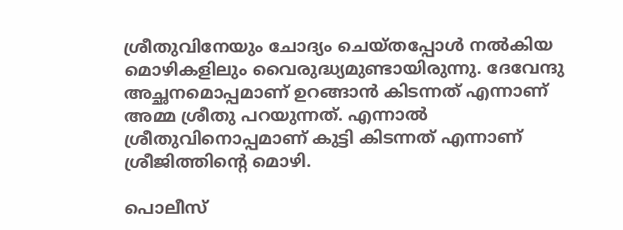ശ്രീതുവിനേയും ചോദ്യം ചെയ്തപ്പോള്‍ നല്‍കിയ മൊഴികളിലും വൈരുദ്ധ്യമുണ്ടായിരുന്നു. ദേവേന്ദു അച്ഛനമൊപ്പമാണ് ഉറങ്ങാന്‍ കിടന്നത് എന്നാണ് അമ്മ ശ്രീതു പറയുന്നത്. എന്നാല്‍ ശ്രീതുവിനൊപ്പമാണ് കുട്ടി കിടന്നത് എന്നാണ് ശ്രീജിത്തിന്റെ മൊഴി.

പൊലീസ്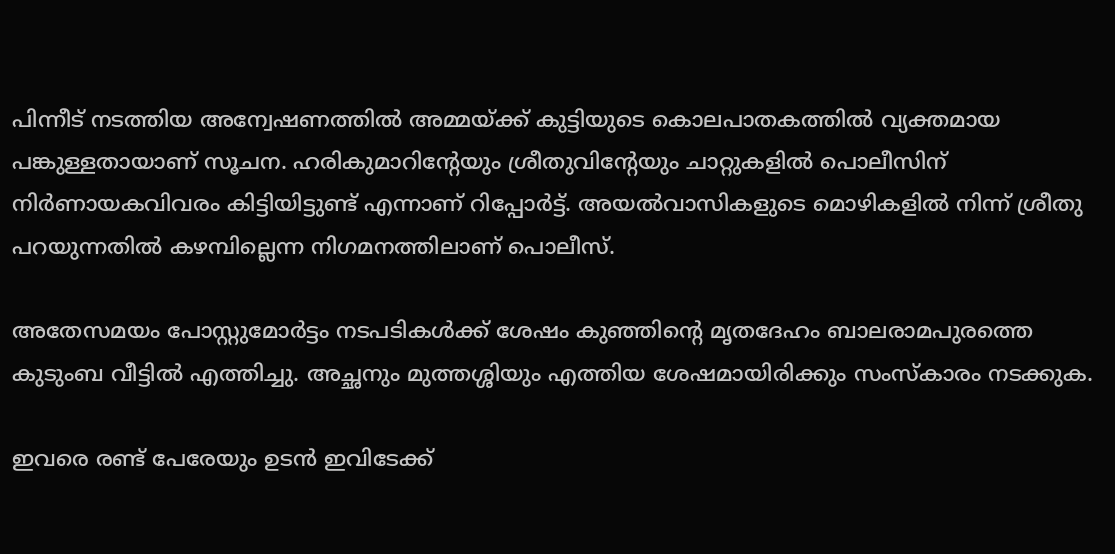പിന്നീട് നടത്തിയ അന്വേഷണത്തില്‍ അമ്മയ്ക്ക് കുട്ടിയുടെ കൊലപാതകത്തില്‍ വ്യക്തമായ പങ്കുള്ളതായാണ് സൂചന. ഹരികുമാറിന്റേയും ശ്രീതുവിന്റേയും ചാറ്റുകളില്‍ പൊലീസിന് നിര്‍ണായകവിവരം കിട്ടിയിട്ടുണ്ട് എന്നാണ് റിപ്പോര്‍ട്ട്. അയല്‍വാസികളുടെ മൊഴികളില്‍ നിന്ന് ശ്രീതു പറയുന്നതില്‍ കഴമ്പില്ലെന്ന നിഗമനത്തിലാണ് പൊലീസ്.

അതേസമയം പോസ്റ്റുമോര്‍ട്ടം നടപടികള്‍ക്ക് ശേഷം കുഞ്ഞിന്റെ മൃതദേഹം ബാലരാമപുരത്തെ കുടുംബ വീട്ടില്‍ എത്തിച്ചു. അച്ഛനും മുത്തശ്ശിയും എത്തിയ ശേഷമായിരിക്കും സംസ്‌കാരം നടക്കുക.

ഇവരെ രണ്ട് പേരേയും ഉടന്‍ ഇവിടേക്ക്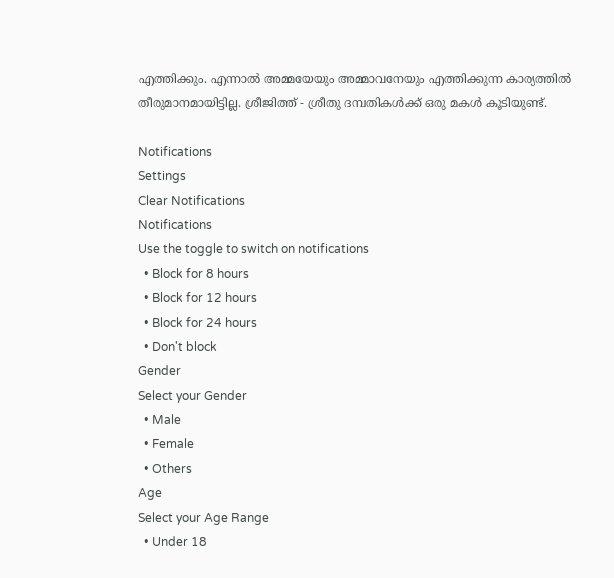എത്തിക്കും. എന്നാല്‍ അമ്മയേയും അമ്മാവനേയും എത്തിക്കുന്ന കാര്യത്തില്‍ തീരുമാനമായിട്ടില്ല. ശ്രീജിത്ത് - ശ്രീതു ദമ്പതികള്‍ക്ക് ഒരു മകള്‍ കൂടിയുണ്ട്.

Notifications
Settings
Clear Notifications
Notifications
Use the toggle to switch on notifications
  • Block for 8 hours
  • Block for 12 hours
  • Block for 24 hours
  • Don't block
Gender
Select your Gender
  • Male
  • Female
  • Others
Age
Select your Age Range
  • Under 18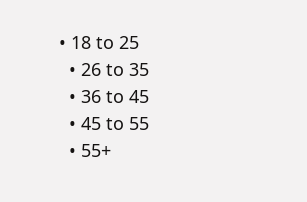• 18 to 25
  • 26 to 35
  • 36 to 45
  • 45 to 55
  • 55+